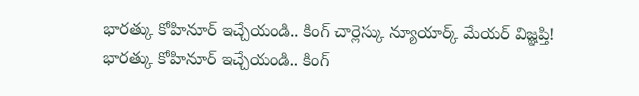భారత్కు కోహినూర్ ఇచ్చేయండి.. కింగ్ చార్లెస్కు న్యూయార్క్ మేయర్ విజ్ఞప్తి!
భారత్కు కోహినూర్ ఇచ్చేయండి.. కింగ్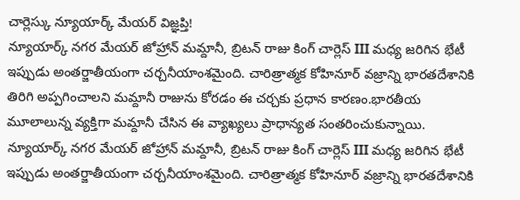చార్లెస్కు న్యూయార్క్ మేయర్ విజ్ఞప్తి!
న్యూయార్క్ నగర మేయర్ జోహ్రాన్ మమ్దానీ, బ్రిటన్ రాజు కింగ్ చార్లెస్ III మధ్య జరిగిన భేటీ ఇప్పుడు అంతర్జాతీయంగా చర్చనీయాంశమైంది. చారిత్రాత్మక కోహినూర్ వజ్రాన్ని భారతదేశానికి తిరిగి అప్పగించాలని మమ్దానీ రాజును కోరడం ఈ చర్చకు ప్రధాన కారణం.భారతీయ మూలాలున్న వ్యక్తిగా మమ్దానీ చేసిన ఈ వ్యాఖ్యలు ప్రాధాన్యత సంతరించుకున్నాయి.
న్యూయార్క్ నగర మేయర్ జోహ్రాన్ మమ్దానీ, బ్రిటన్ రాజు కింగ్ చార్లెస్ III మధ్య జరిగిన భేటీ ఇప్పుడు అంతర్జాతీయంగా చర్చనీయాంశమైంది. చారిత్రాత్మక కోహినూర్ వజ్రాన్ని భారతదేశానికి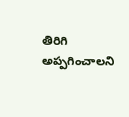తిరిగి అప్పగించాలని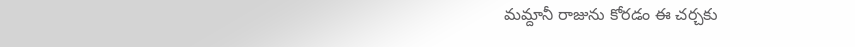మమ్దానీ రాజును కోరడం ఈ చర్చకు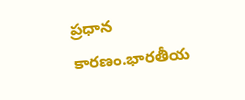ప్రధాన కారణం.భారతీయ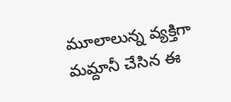మూలాలున్న వ్యక్తిగా మమ్దానీ చేసిన ఈ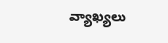వ్యాఖ్యలు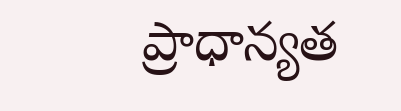ప్రాధాన్యత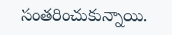సంతరించుకున్నాయి.